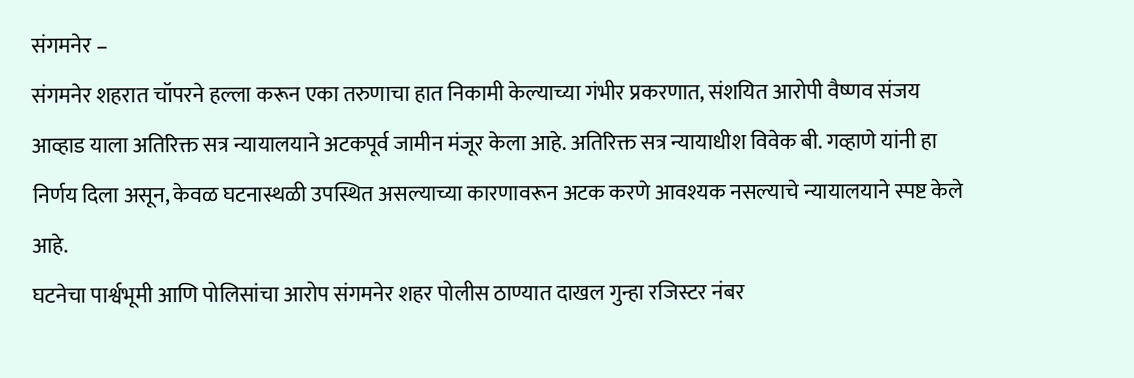संगमनेर –
संगमनेर शहरात चॉपरने हल्ला करून एका तरुणाचा हात निकामी केल्याच्या गंभीर प्रकरणात, संशयित आरोपी वैष्णव संजय आव्हाड याला अतिरिक्त सत्र न्यायालयाने अटकपूर्व जामीन मंजूर केला आहे. अतिरिक्त सत्र न्यायाधीश विवेक बी. गव्हाणे यांनी हा निर्णय दिला असून, केवळ घटनास्थळी उपस्थित असल्याच्या कारणावरून अटक करणे आवश्यक नसल्याचे न्यायालयाने स्पष्ट केले आहे.
घटनेचा पार्श्वभूमी आणि पोलिसांचा आरोप संगमनेर शहर पोलीस ठाण्यात दाखल गुन्हा रजिस्टर नंबर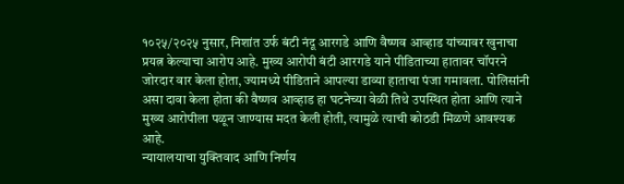१०२५/२०२५ नुसार, निशांत उर्फ बंटी नंदू आरगडे आणि वैष्णव आव्हाड यांच्यावर खुनाचा प्रयत्न केल्याचा आरोप आहे. मुख्य आरोपी बंटी आरगडे याने पीडिताच्या हातावर चॉपरने जोरदार वार केला होता, ज्यामध्ये पीडिताने आपल्या डाव्या हाताचा पंजा गमावला. पोलिसांनी असा दावा केला होता की वैष्णव आव्हाड हा घटनेच्या वेळी तिथे उपस्थित होता आणि त्याने मुख्य आरोपीला पळून जाण्यास मदत केली होती, त्यामुळे त्याची कोठडी मिळणे आवश्यक आहे.
न्यायालयाचा युक्तिवाद आणि निर्णय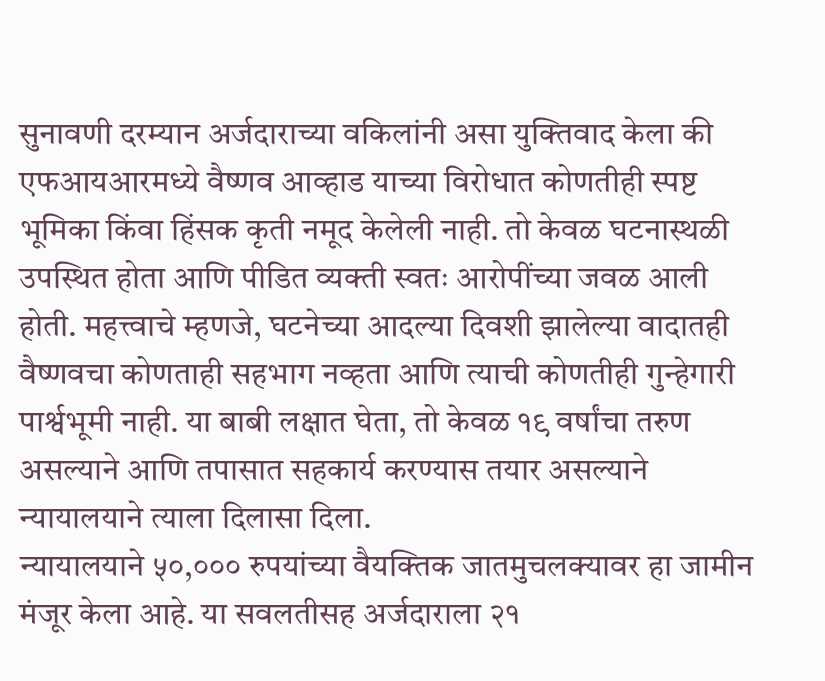सुनावणी दरम्यान अर्जदाराच्या वकिलांनी असा युक्तिवाद केला की एफआयआरमध्ये वैष्णव आव्हाड याच्या विरोधात कोणतीही स्पष्ट भूमिका किंवा हिंसक कृती नमूद केलेली नाही. तो केवळ घटनास्थळी उपस्थित होता आणि पीडित व्यक्ती स्वतः आरोपींच्या जवळ आली होती. महत्त्वाचे म्हणजे, घटनेच्या आदल्या दिवशी झालेल्या वादातही वैष्णवचा कोणताही सहभाग नव्हता आणि त्याची कोणतीही गुन्हेगारी पार्श्वभूमी नाही. या बाबी लक्षात घेता, तो केवळ १९ वर्षांचा तरुण असल्याने आणि तपासात सहकार्य करण्यास तयार असल्याने न्यायालयाने त्याला दिलासा दिला.
न्यायालयाने ५०,००० रुपयांच्या वैयक्तिक जातमुचलक्यावर हा जामीन मंजूर केला आहे. या सवलतीसह अर्जदाराला २१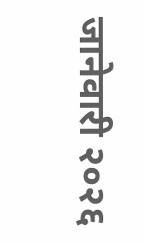जानेवारी २०२६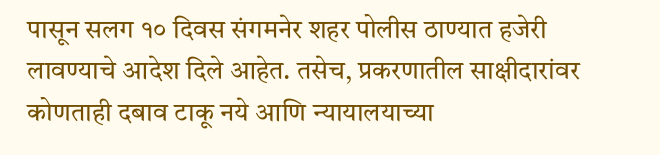पासून सलग १० दिवस संगमनेर शहर पोलीस ठाण्यात हजेरी लावण्याचे आदेश दिले आहेत. तसेच, प्रकरणातील साक्षीदारांवर कोणताही दबाव टाकू नये आणि न्यायालयाच्या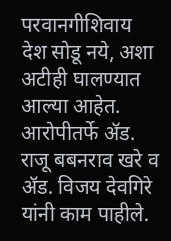परवानगीशिवाय देश सोडू नये, अशा अटीही घालण्यात आल्या आहेत. आरोपीतर्फे ॲड. राजू बबनराव खरे व ॲड. विजय देवगिरे यांनी काम पाहीले.